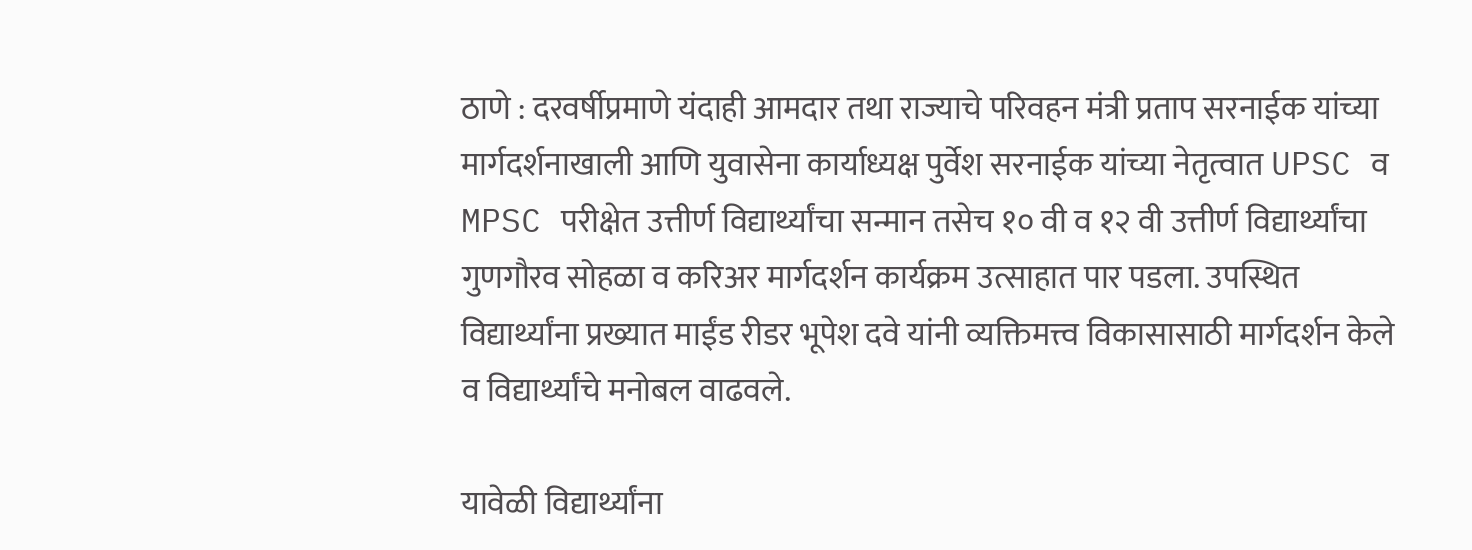ठाणे : दरवर्षीप्रमाणे यंदाही आमदार तथा राज्याचे परिवहन मंत्री प्रताप सरनाईक यांच्या मार्गदर्शनाखाली आणि युवासेना कार्याध्यक्ष पुर्वेश सरनाईक यांच्या नेतृत्वात UPSC व MPSC परीक्षेत उत्तीर्ण विद्यार्थ्यांचा सन्मान तसेच १० वी व १२ वी उत्तीर्ण विद्यार्थ्यांचा गुणगौरव सोहळा व करिअर मार्गदर्शन कार्यक्रम उत्साहात पार पडला. उपस्थित विद्यार्थ्यांना प्रख्यात माईंड रीडर भूपेश दवे यांनी व्यक्तिमत्त्व विकासासाठी मार्गदर्शन केले व विद्यार्थ्यांचे मनोबल वाढवले.

यावेळी विद्यार्थ्यांना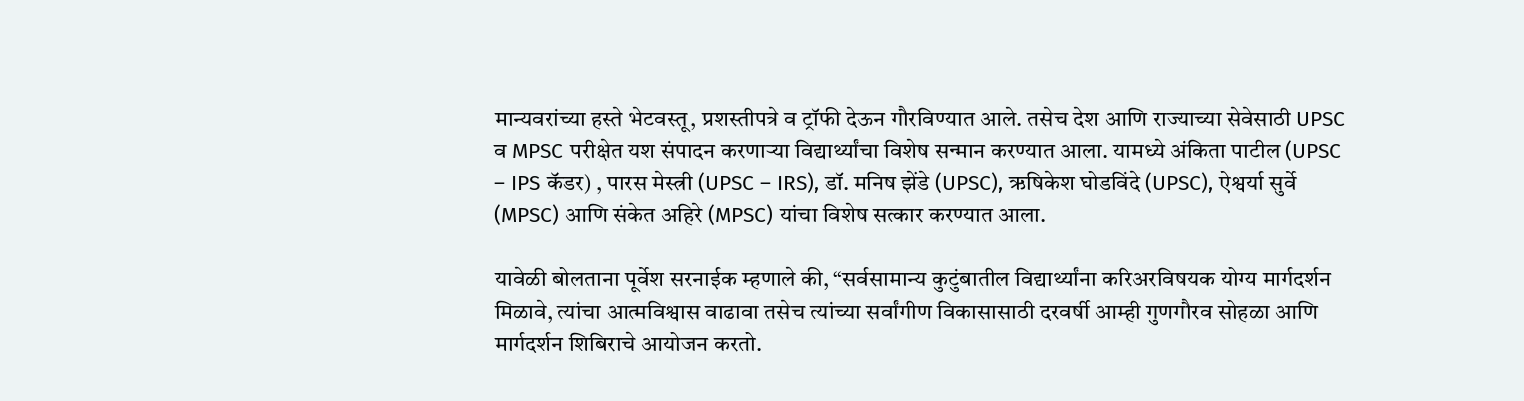मान्यवरांच्या हस्ते भेटवस्तू, प्रशस्तीपत्रे व ट्रॉफी देऊन गौरविण्यात आले. तसेच देश आणि राज्याच्या सेवेसाठी UPSC व MPSC परीक्षेत यश संपादन करणाऱ्या विद्यार्थ्यांचा विशेष सन्मान करण्यात आला. यामध्ये अंकिता पाटील (UPSC – IPS कॅडर) , पारस मेस्त्री (UPSC – IRS), डॉ. मनिष झेंडे (UPSC), ऋषिकेश घोडविंदे (UPSC), ऐश्वर्या सुर्वे (MPSC) आणि संकेत अहिरे (MPSC) यांचा विशेष सत्कार करण्यात आला.

यावेळी बोलताना पूर्वेश सरनाईक म्हणाले की, “सर्वसामान्य कुटुंबातील विद्यार्थ्यांना करिअरविषयक योग्य मार्गदर्शन मिळावे, त्यांचा आत्मविश्वास वाढावा तसेच त्यांच्या सर्वांगीण विकासासाठी दरवर्षी आम्ही गुणगौरव सोहळा आणि मार्गदर्शन शिबिराचे आयोजन करतो.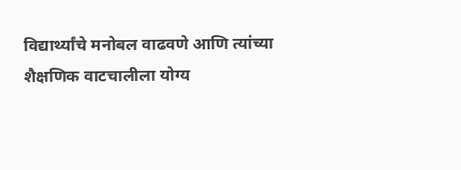विद्यार्थ्यांचे मनोबल वाढवणे आणि त्यांच्या शैक्षणिक वाटचालीला योग्य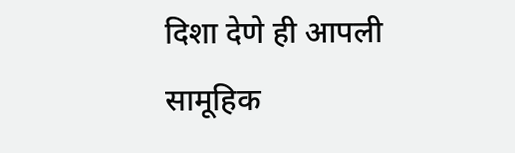दिशा देणे ही आपली सामूहिक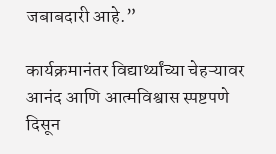जबाबदारी आहे.”

कार्यक्रमानंतर विद्यार्थ्यांच्या चेहऱ्यावर आनंद आणि आत्मविश्वास स्पष्टपणे दिसून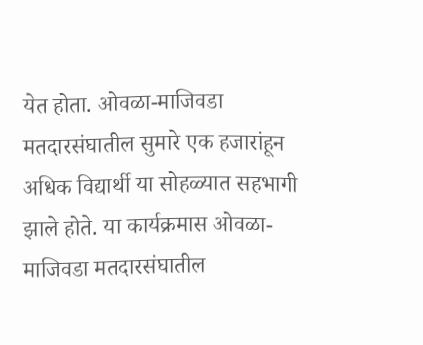येत होता. ओवळा-माजिवडा मतदारसंघातील सुमारे एक हजारांहून अधिक विद्यार्थी या सोहळ्यात सहभागी झाले होते. या कार्यक्रमास ओवळा-माजिवडा मतदारसंघातील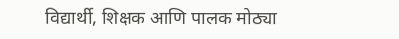विद्यार्थी, शिक्षक आणि पालक मोठ्या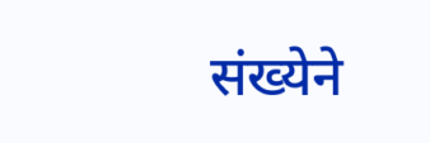संख्येने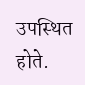उपस्थित होते.